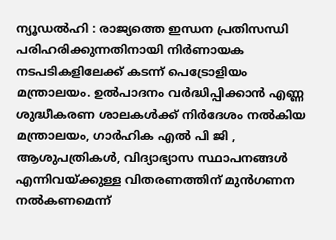ന്യൂഡൽഹി : രാജ്യത്തെ ഇന്ധന പ്രതിസന്ധി പരിഹരിക്കുന്നതിനായി നിർണായക നടപടികളിലേക്ക് കടന്ന് പെട്രോളിയം മന്ത്രാലയം. ഉൽപാദനം വർദ്ധിപ്പിക്കാൻ എണ്ണ ശുദ്ധീകരണ ശാലകൾക്ക് നിർദേശം നൽകിയ മന്ത്രാലയം, ഗാർഹിക എൽ പി ജി , ആശുപത്രികൾ, വിദ്യാഭ്യാസ സ്ഥാപനങ്ങൾ എന്നിവയ്ക്കുള്ള വിതരണത്തിന് മുൻഗണന നൽകണമെന്ന്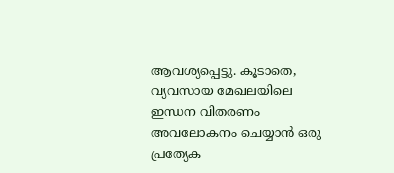ആവശ്യപ്പെട്ടു. കൂടാതെ, വ്യവസായ മേഖലയിലെ ഇന്ധന വിതരണം അവലോകനം ചെയ്യാൻ ഒരു പ്രത്യേക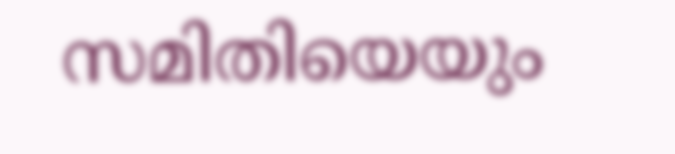സമിതിയെയും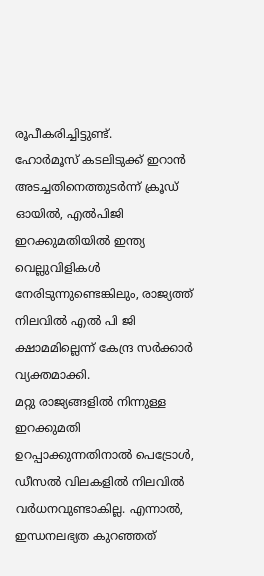രൂപീകരിച്ചിട്ടുണ്ട്.
ഹോർമൂസ് കടലിടുക്ക് ഇറാൻ അടച്ചതിനെത്തുടർന്ന് ക്രൂഡ് ഓയിൽ, എൽപിജി ഇറക്കുമതിയിൽ ഇന്ത്യ വെല്ലുവിളികൾ നേരിടുന്നുണ്ടെങ്കിലും, രാജ്യത്ത് നിലവിൽ എൽ പി ജി ക്ഷാമമില്ലെന്ന് കേന്ദ്ര സർക്കാർ വ്യക്തമാക്കി.
മറ്റു രാജ്യങ്ങളിൽ നിന്നുള്ള ഇറക്കുമതി ഉറപ്പാക്കുന്നതിനാൽ പെട്രോൾ, ഡീസൽ വിലകളിൽ നിലവിൽ വർധനവുണ്ടാകില്ല. എന്നാൽ, ഇന്ധനലഭ്യത കുറഞ്ഞത്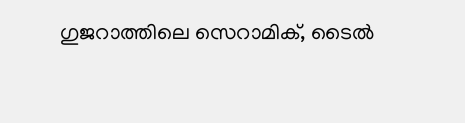ഗുജറാത്തിലെ സെറാമിക്, ടൈൽ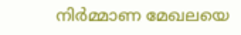നിർമ്മാണ മേഖലയെ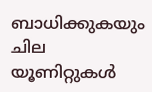ബാധിക്കുകയും ചില യൂണിറ്റുകൾ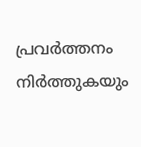പ്രവർത്തനം നിർത്തുകയും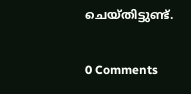ചെയ്തിട്ടുണ്ട്.

0 Comments